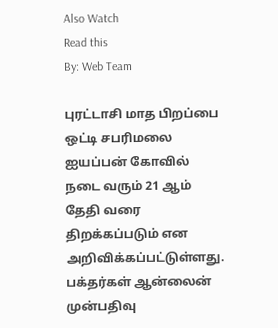Also Watch
Read this
By: Web Team

புரட்டாசி மாத பிறப்பை ஒட்டி சபரிமலை ஐயப்பன் கோவில் நடை வரும் 21 ஆம் தேதி வரை திறக்கப்படும் என அறிவிக்கப்பட்டுள்ளது. பக்தர்கள் ஆன்லைன் முன்பதிவு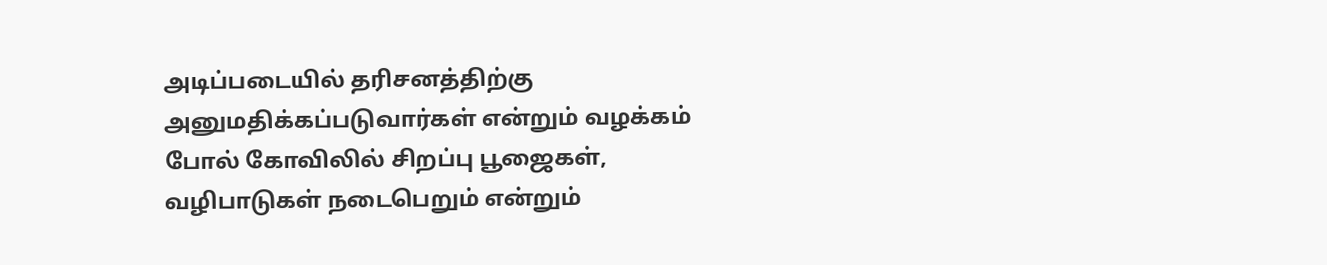அடிப்படையில் தரிசனத்திற்கு அனுமதிக்கப்படுவார்கள் என்றும் வழக்கம் போல் கோவிலில் சிறப்பு பூஜைகள், வழிபாடுகள் நடைபெறும் என்றும்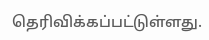தெரிவிக்கப்பட்டுள்ளது.